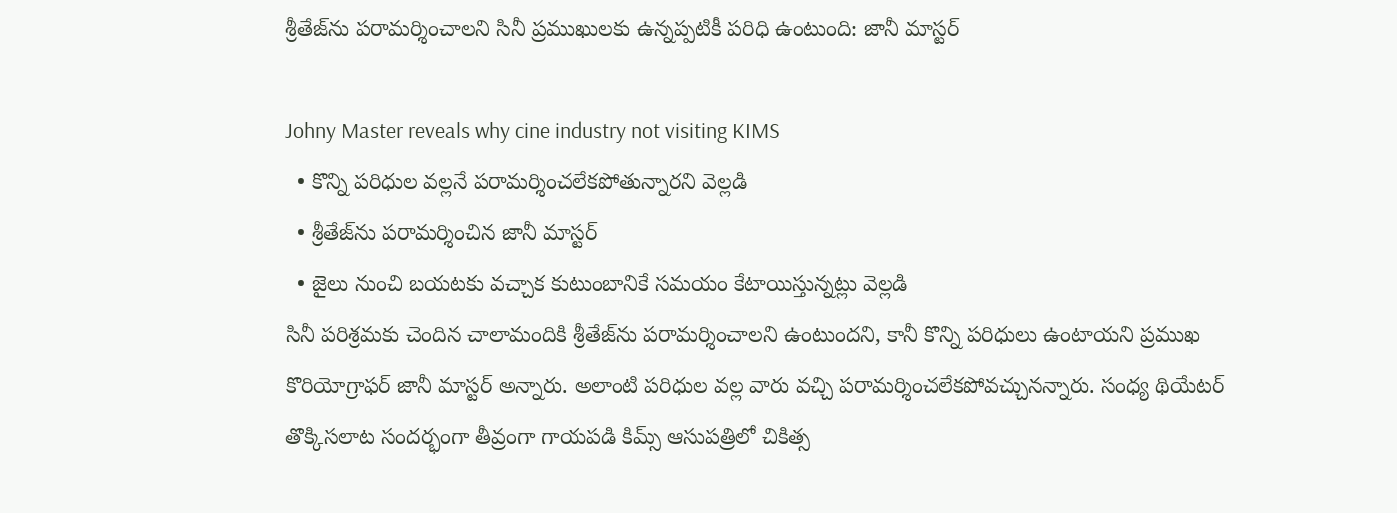శ్రీతేజ్‌ను పరామర్శించాలని సినీ ప్రముఖులకు ఉన్నప్పటికీ పరిధి ఉంటుంది: జానీ మాస్టర్

Johny Master reveals why cine industry not visiting KIMS
  • కొన్ని పరిధుల వల్లనే పరామర్శించలేకపోతున్నారని వెల్లడి
  • శ్రీతేజ్‌ను పరామర్శించిన జానీ మాస్టర్
  • జైలు నుంచి బయటకు వచ్చాక కుటుంబానికే సమయం కేటాయిస్తున్నట్లు వెల్లడి
సినీ పరిశ్రమకు చెందిన చాలామందికి శ్రీతేజ్‌ను పరామర్శించాలని ఉంటుందని, కానీ కొన్ని పరిధులు ఉంటాయని ప్రముఖ కొరియోగ్రాఫర్ జానీ మాస్టర్ అన్నారు. అలాంటి పరిధుల వల్ల వారు వచ్చి పరామర్శించలేకపోవచ్చునన్నారు. సంధ్య థియేటర్ తొక్కిసలాట సందర్భంగా తీవ్రంగా గాయపడి కిమ్స్ ఆసుపత్రిలో చికిత్స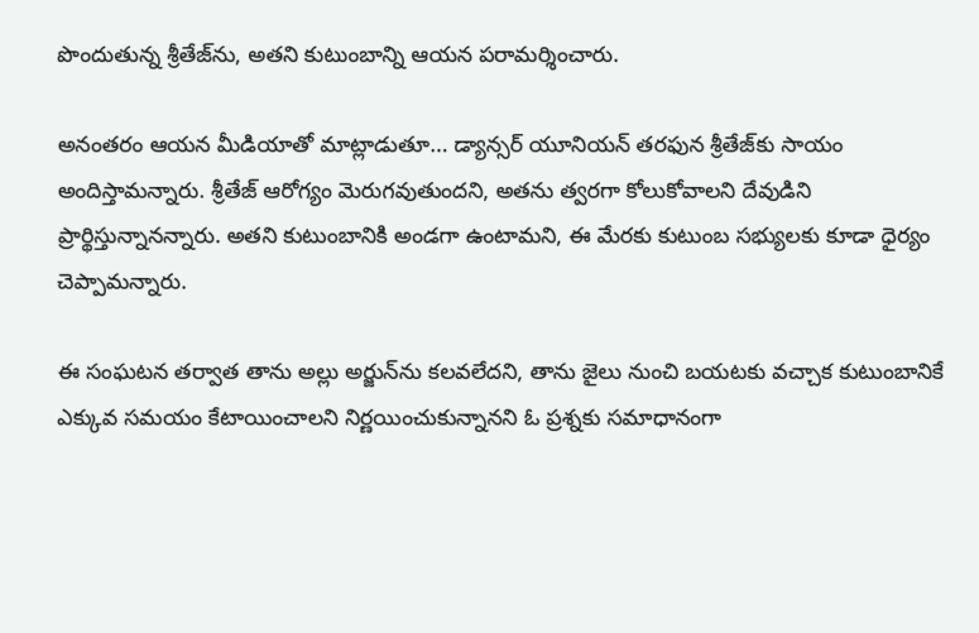పొందుతున్న శ్రీతేజ్‌ను, అతని కుటుంబాన్ని ఆయన పరామర్శించారు.

అనంతరం ఆయన మీడియాతో మాట్లాడుతూ... డ్యాన్సర్ యూనియన్ తరఫున శ్రీతేజ్‍‌కు సాయం అందిస్తామన్నారు. శ్రీతేజ్ ఆరోగ్యం మెరుగవుతుందని, అతను త్వరగా కోలుకోవాలని దేవుడిని ప్రార్థిస్తున్నానన్నారు. అతని కుటుంబానికి అండగా ఉంటామని, ఈ మేరకు కుటుంబ సభ్యులకు కూడా ధైర్యం చెప్పామన్నారు.

ఈ సంఘటన తర్వాత తాను అల్లు అర్జున్‌ను కలవలేదని, తాను జైలు నుంచి బయటకు వచ్చాక కుటుంబానికే ఎక్కువ సమయం కేటాయించాలని నిర్ణయించుకున్నానని ఓ ప్రశ్నకు సమాధానంగా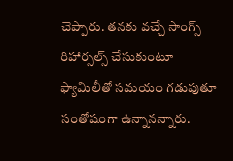చెప్పారు. తనకు వచ్చే సాంగ్స్ రిహార్సల్స్ చేసుకుంటూ ఫ్యామిలీతో సమయం గడుపుతూ సంతోషంగా ఉన్నానన్నారు.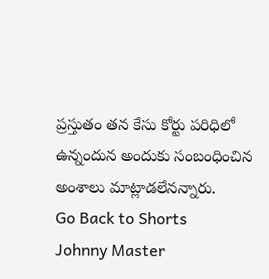ప్రస్తుతం తన కేసు కోర్టు పరిధిలో ఉన్నందున అందుకు సంబంధించిన అంశాలు మాట్లాడలేనన్నారు.
Go Back to Shorts
Johnny Master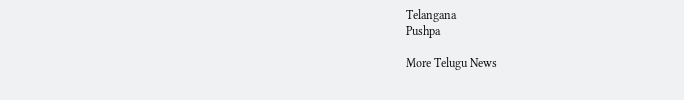Telangana
Pushpa

More Telugu News